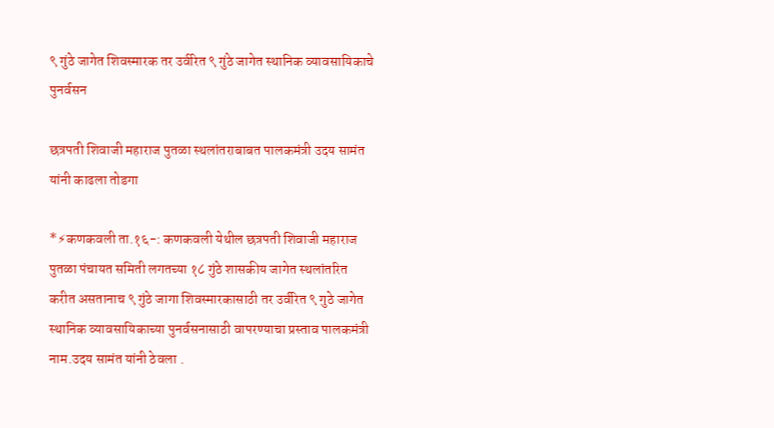९ गुंठे जागेत शिवस्मारक तर उर्वरित ९ गुंठे जागेत स्थानिक व्यावसायिकाचे पुनर्वसन

छत्रपती शिवाजी महाराज पुतळा स्थलांतराबाबत पालकमंत्री उदय सामंत यांनी काढला तोडगा

*⚡कणकवली ता.१६-: कणकवली येथील छत्रपती शिवाजी महाराज पुतळा पंचायत समिती लगतच्या १८ गुंठे शासकीय जागेत स्थलांतरित करीत असतानाच ९ गुंठे जागा शिवस्मारकासाठी तर उर्वरित ९ गुठे जागेत स्थानिक व्यावसायिकाच्या पुनर्वसनासाठी वापरण्याचा प्रस्ताव पालकमंत्री नाम.उदय सामंत यांनी ठेवला .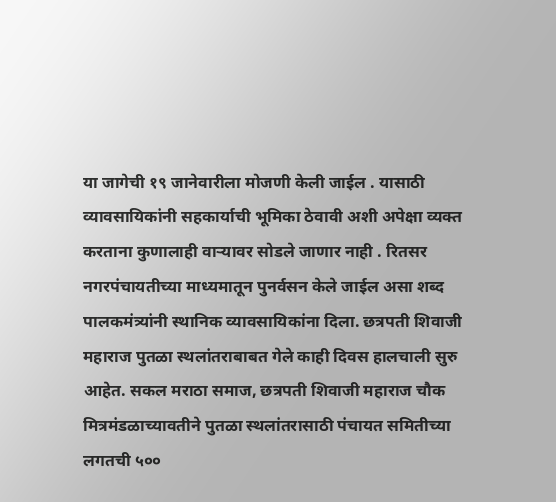या जागेची १९ जानेवारीला मोजणी केली जाईल . यासाठी व्यावसायिकांनी सहकार्याची भूमिका ठेवावी अशी अपेक्षा व्यक्त करताना कुणालाही वाऱ्यावर सोडले जाणार नाही . रितसर नगरपंचायतीच्या माध्यमातून पुनर्वसन केले जाईल असा शब्द पालकमंत्र्यांनी स्थानिक व्यावसायिकांना दिला. छत्रपती शिवाजी महाराज पुतळा स्थलांतराबाबत गेले काही दिवस हालचाली सुरु आहेत. सकल मराठा समाज, छत्रपती शिवाजी महाराज चौक मित्रमंडळाच्यावतीने पुतळा स्थलांतरासाठी पंचायत समितीच्या लगतची ५००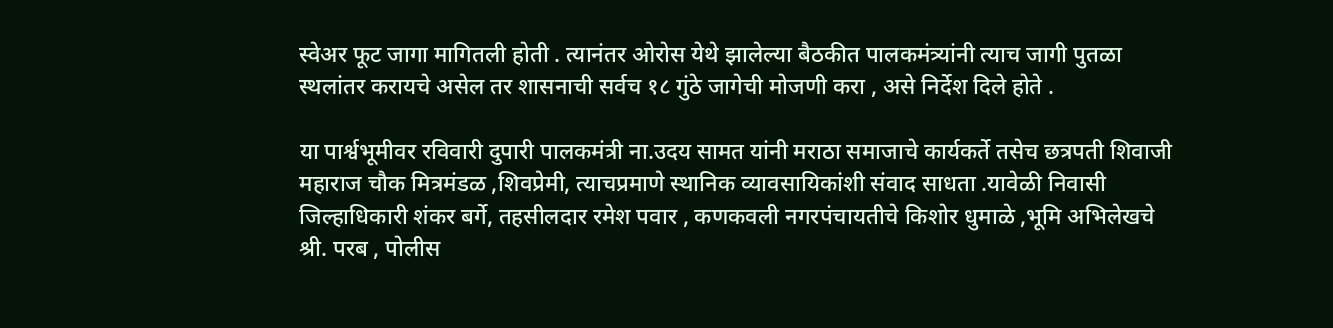स्वेअर फूट जागा मागितली होती . त्यानंतर ओरोस येथे झालेल्या बैठकीत पालकमंत्र्यांनी त्याच जागी पुतळा स्थलांतर करायचे असेल तर शासनाची सर्वच १८ गुंठे जागेची मोजणी करा , असे निर्देश दिले होते .

या पार्श्वभूमीवर रविवारी दुपारी पालकमंत्री ना.उदय सामत यांनी मराठा समाजाचे कार्यकर्ते तसेच छत्रपती शिवाजी महाराज चौक मित्रमंडळ ,शिवप्रेमी, त्याचप्रमाणे स्थानिक व्यावसायिकांशी संवाद साधता .यावेळी निवासी जिल्हाधिकारी शंकर बर्गे, तहसीलदार रमेश पवार , कणकवली नगरपंचायतीचे किशोर धुमाळे ,भूमि अभिलेखचे श्री. परब , पोलीस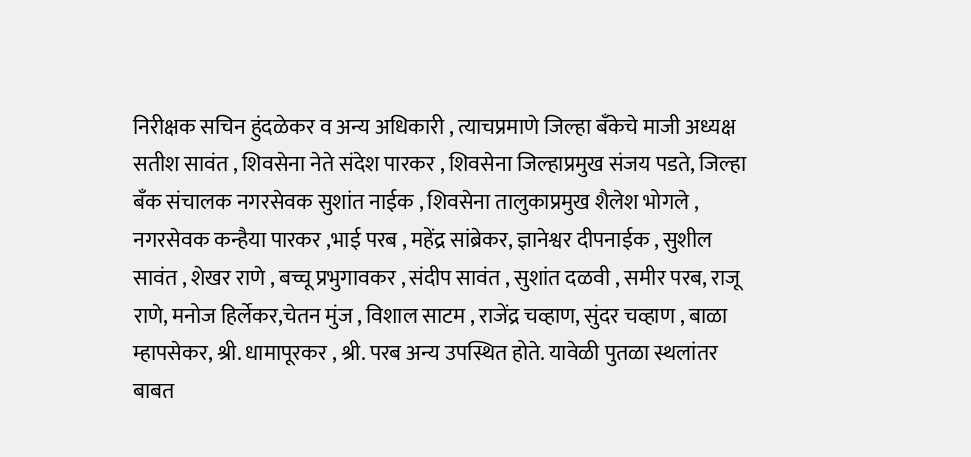निरीक्षक सचिन हुंदळेकर व अन्य अधिकारी , त्याचप्रमाणे जिल्हा बँकेचे माजी अध्यक्ष सतीश सावंत , शिवसेना नेते संदेश पारकर , शिवसेना जिल्हाप्रमुख संजय पडते, जिल्हा बँक संचालक नगरसेवक सुशांत नाईक , शिवसेना तालुकाप्रमुख शैलेश भोगले , नगरसेवक कन्हैया पारकर ,भाई परब , महेंद्र सांब्रेकर, ज्ञानेश्वर दीपनाईक , सुशील सावंत , शेखर राणे , बच्चू प्रभुगावकर , संदीप सावंत , सुशांत दळवी , समीर परब, राजू राणे, मनोज हिर्लेकर,चेतन मुंज , विशाल साटम , राजेंद्र चव्हाण, सुंदर चव्हाण , बाळा म्हापसेकर, श्री. धामापूरकर , श्री. परब अन्य उपस्थित होते. यावेळी पुतळा स्थलांतर बाबत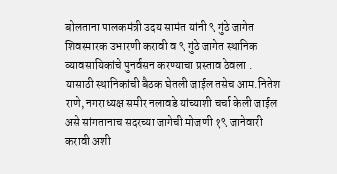बोलताना पालकमंत्री उदय सामंत यांनी ९ गुंठे जागेत शिवस्मारक उभारणी करावी व ९ गुंठे जागेत स्थानिक व्यावसायिकांचे पुनर्वसन करण्याचा प्रस्ताव ठेवला . यासाठी स्थानिकांची बैठक घेतली जाईल तसेच आम.नितेश राणे, नगराध्यक्ष समीर नलावडे यांच्याशी चर्चा केली जाईल असे सांगतानाच सदरच्या जागेची मोजणी १९ जानेवारी करावी अशी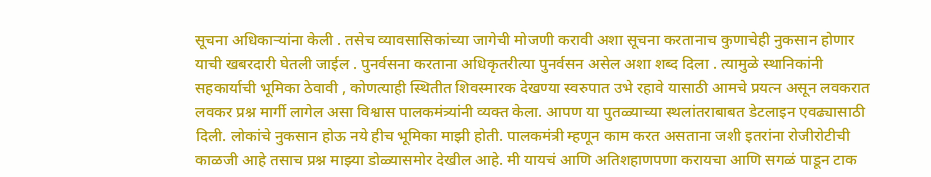सूचना अधिकाऱ्यांना केली . तसेच व्यावसासिकांच्या जागेची मोजणी करावी अशा सूचना करतानाच कुणाचेही नुकसान होणार याची खबरदारी घेतली जाईल . पुनर्वसना करताना अधिकृतरीत्या पुनर्वसन असेल अशा शब्द दिला . त्यामुळे स्थानिकांनी सहकार्याची भूमिका ठेवावी , कोणत्याही स्थितीत शिवस्मारक देखण्या स्वरुपात उभे रहावे यासाठी आमचे प्रयत्न असून लवकरात लवकर प्रश्न मार्गी लागेल असा विश्वास पालकमंत्र्यांनी व्यक्त केला. आपण या पुतळ्याच्या स्थलांतराबाबत डेटलाइन एवढ्यासाठी दिली. लोकांचे नुकसान होऊ नये हीच भूमिका माझी होती. पालकमंत्री म्हणून काम करत असताना जशी इतरांना रोजीरोटीची काळजी आहे तसाच प्रश्न माझ्या डोळ्यासमोर देखील आहे. मी यायचं आणि अतिशहाणपणा करायचा आणि सगळं पाडून टाक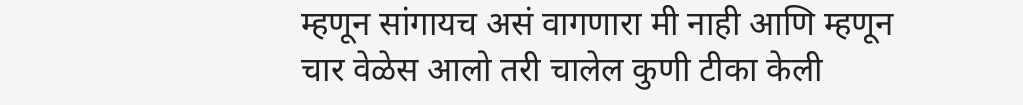म्हणून सांगायच असं वागणारा मी नाही आणि म्हणून चार वेळेस आलो तरी चालेल कुणी टीका केली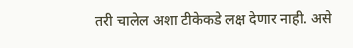तरी चालेल अशा टीकेकडे लक्ष देणार नाही. असे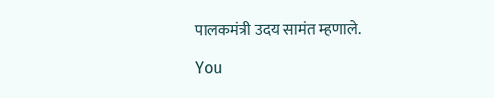पालकमंत्री उदय सामंत म्हणाले.

You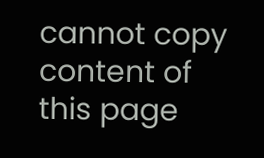cannot copy content of this page